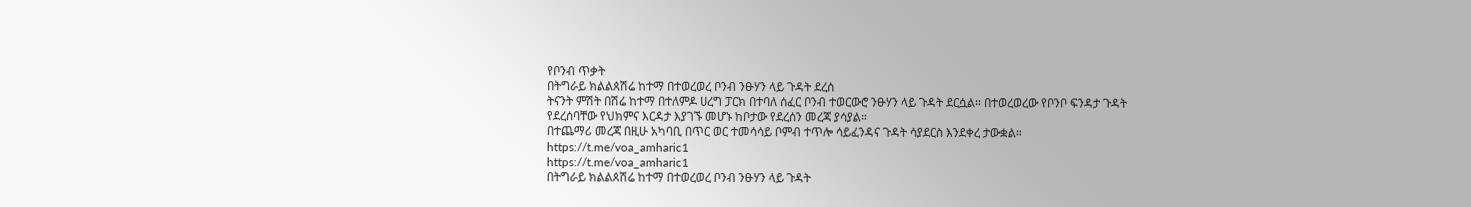የቦንብ ጥቃት
በትግራይ ክልልጰሽሬ ከተማ በተወረወረ ቦንብ ንፁሃን ላይ ጉዳት ደረሰ
ትናንት ምሽት በሽሬ ከተማ በተለምዶ ሀረግ ፓርክ በተባለ ሰፈር ቦንብ ተወርውሮ ንፁሃን ላይ ጉዳት ደርሷል። በተወረወረው የቦንቦ ፍንዳታ ጉዳት የደረሰባቸው የህክምና እርዳታ እያገኙ መሆኑ ከቦታው የደረሰን መረጃ ያሳያል።
በተጨማሪ መረጃ በዚሁ አካባቢ በጥር ወር ተመሳሳይ ቦምብ ተጥሎ ሳይፈንዳና ጉዳት ሳያደርስ እንደቀረ ታውቋል።
https://t.me/voa_amharic1
https://t.me/voa_amharic1
በትግራይ ክልልጰሽሬ ከተማ በተወረወረ ቦንብ ንፁሃን ላይ ጉዳት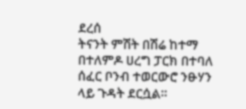ደረሰ
ትናንት ምሽት በሽሬ ከተማ በተለምዶ ሀረግ ፓርክ በተባለ ሰፈር ቦንብ ተወርውሮ ንፁሃን ላይ ጉዳት ደርሷል።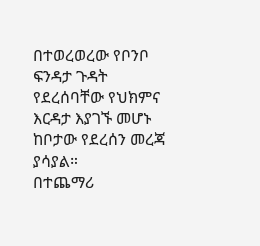በተወረወረው የቦንቦ ፍንዳታ ጉዳት የደረሰባቸው የህክምና እርዳታ እያገኙ መሆኑ ከቦታው የደረሰን መረጃ ያሳያል።
በተጨማሪ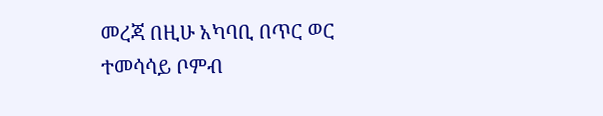መረጃ በዚሁ አካባቢ በጥር ወር ተመሳሳይ ቦምብ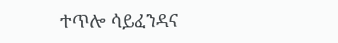ተጥሎ ሳይፈንዳና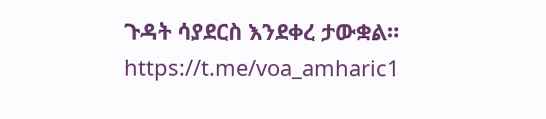ጉዳት ሳያደርስ እንደቀረ ታውቋል።
https://t.me/voa_amharic1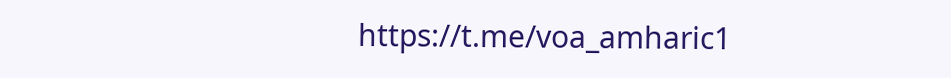https://t.me/voa_amharic1